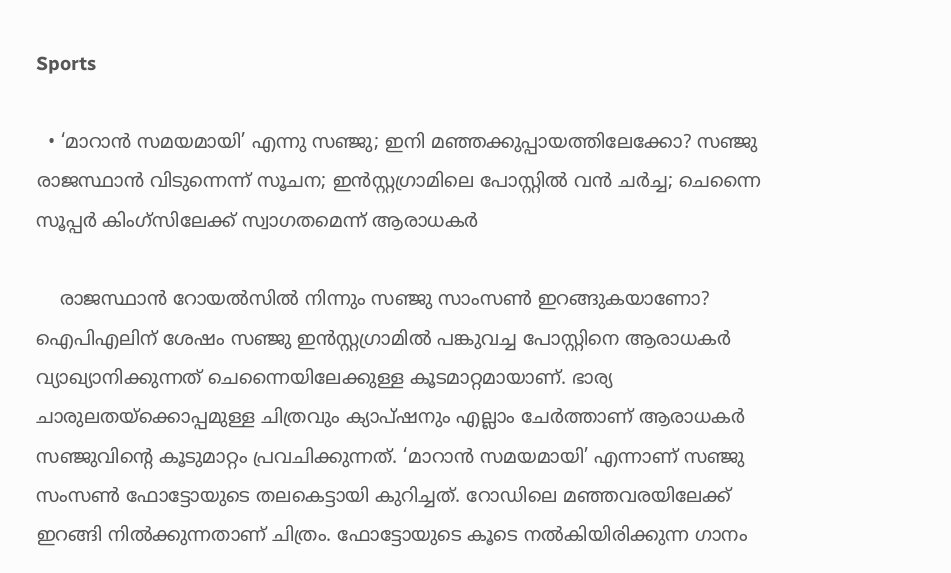Sports

  • ‘മാറാന്‍ സമയമായി’ എന്നു സഞ്ജു; ഇനി മഞ്ഞക്കുപ്പായത്തിലേക്കോ? സഞ്ജു രാജസ്ഥാന്‍ വിടുന്നെന്ന് സൂചന; ഇന്‍സ്റ്റഗ്രാമിലെ പോസ്റ്റില്‍ വന്‍ ചര്‍ച്ച; ചെന്നൈ സൂപ്പര്‍ കിംഗ്‌സിലേക്ക് സ്വാഗതമെന്ന് ആരാധകര്‍

    രാജസ്ഥാന്‍ റോയല്‍സില്‍ നിന്നും സഞ്ജു സാംസണ്‍ ഇറങ്ങുകയാണോ? ഐപിഎലിന് ശേഷം സഞ്ജു ഇന്‍സ്റ്റഗ്രാമില്‍ പങ്കുവച്ച പോസ്റ്റിനെ ആരാധകര്‍ വ്യാഖ്യാനിക്കുന്നത് ചെന്നൈയിലേക്കുള്ള കൂടമാറ്റമായാണ്. ഭാര്യ ചാരുലതയ്ക്കൊപ്പമുള്ള ചിത്രവും ക്യാപ്ഷനും എല്ലാം ചേര്‍ത്താണ് ആരാധകര്‍ സഞ്ജുവിന്‍റെ കൂടുമാറ്റം പ്രവചിക്കുന്നത്. ‘മാറാന്‍ സമയമായി’ എന്നാണ് സഞ്ജു സംസണ്‍ ഫോട്ടോയുടെ തലകെട്ടായി കുറിച്ചത്. റോഡിലെ മഞ്ഞവരയിലേക്ക് ഇറങ്ങി നില്‍ക്കുന്നതാണ് ചിത്രം. ഫോട്ടോയുടെ കൂടെ നല്‍കിയിരിക്കുന്ന ഗാനം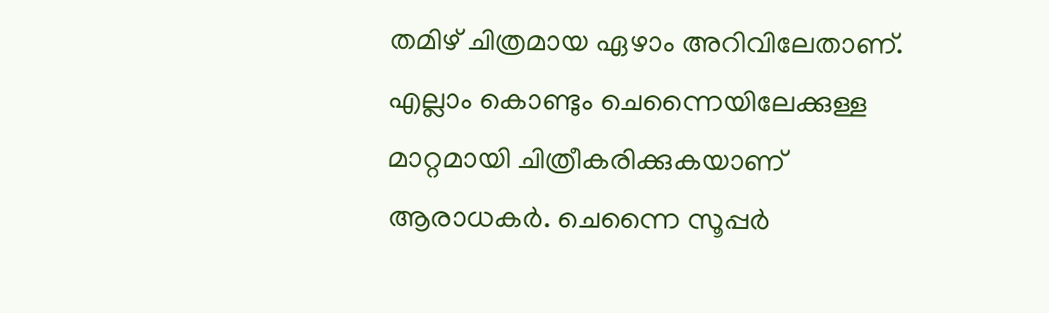തമിഴ് ചിത്രമായ ഏഴാം അറിവിലേതാണ്. എല്ലാം കൊണ്ടും ചെന്നൈയിലേക്കുള്ള മാറ്റമായി ചിത്രീകരിക്കുകയാണ് ആരാധകര്‍. ചെന്നൈ സൂപ്പര്‍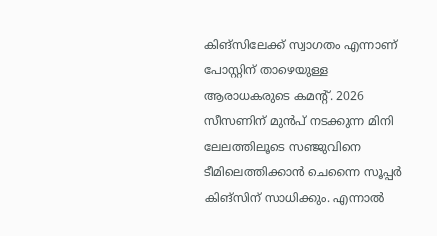കിങ്സിലേക്ക് സ്വാഗതം എന്നാണ് പോസ്റ്റിന് താഴെയുള്ള ആരാധകരുടെ കമന്‍റ്. 2026 സീസണിന് മുന്‍പ് നടക്കുന്ന മിനി ലേലത്തിലൂടെ സഞ്ജുവിനെ ടീമിലെത്തിക്കാന്‍ ചെന്നൈ സൂപ്പര്‍ കിങ്സിന് സാധിക്കും. എന്നാല്‍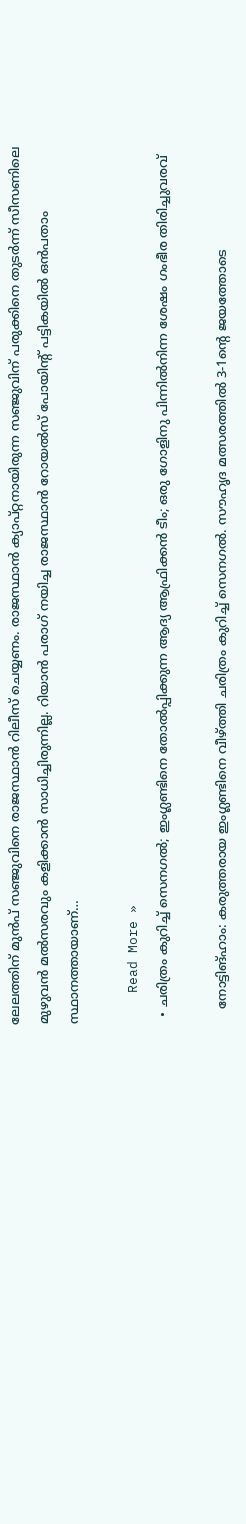ലേലത്തിന് മുന്‍പ് സഞ്ജുവിനെ രാജസ്ഥാന്‍ റിലീസ് ചെയ്യണം. രാജസ്ഥാന്‍ ക്യാപ്റ്റനായിരുന്ന സഞ്ജുവിന് പരുക്കിനെ തുടര്‍ന്ന് സീസണിലെ മുഴുവന്‍ മല്‍സരവും കളിക്കാന്‍ സാധിച്ചിരുന്നില്ല. റിയാൻ പരാഗ് നയിച്ച രാജസ്ഥാൻ റോയൽസ് പോയിന്‍റ് പട്ടികയിൽ ഒൻപതാം സ്ഥാനത്തായാണ്…

    Read More »
  • ചരിത്രം കുറിച്ച് സെനഗൽ; ഇംഗ്ലണ്ടിനെ തോൽപ്പിക്കുന്ന ആദ്യ ആഫ്രിക്കൻ ടീം; ഒരു ഗോളിനു പിന്നില്‍നിന്ന ശേഷം ഗംഭീര തിരിച്ചുവരവ്‌

    നോട്ടിങ്ഹാം: കരുത്തരായ ഇംഗ്ലണ്ടിനെ വീഴ്ത്തി ചരിത്രം കുറിച്ച് സെനഗൽ. സൗഹൃദ മത്സരത്തിൽ 3-1ന്റെ ജയത്തോടെ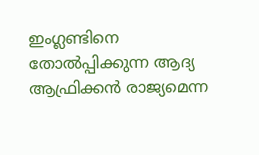ഇംഗ്ലണ്ടിനെ തോൽപ്പിക്കുന്ന ആദ്യ ആഫ്രിക്കൻ രാജ്യമെന്ന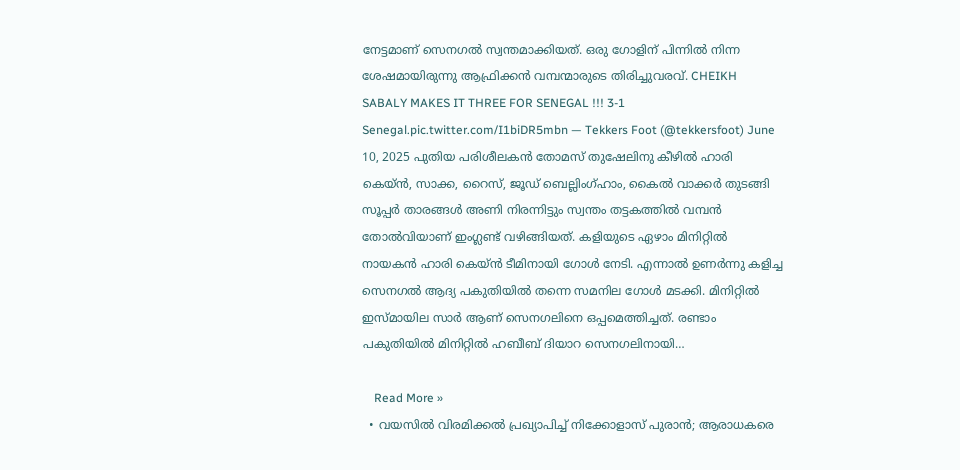നേട്ടമാണ് സെനഗൽ സ്വന്തമാക്കിയത്. ഒരു ഗോളിന് പിന്നിൽ നിന്ന ശേഷമായിരുന്നു ആഫ്രിക്കൻ വമ്പന്മാരുടെ തിരിച്ചുവരവ്. CHEIKH SABALY MAKES IT THREE FOR SENEGAL !!! 3-1 Senegal.pic.twitter.com/I1biDR5mbn — Tekkers Foot (@tekkersfoot) June 10, 2025 പുതിയ പരിശീലകൻ തോമസ് തുഷേലിനു കീഴിൽ ഹാരി കെയ്‌ൻ, സാക്ക, റൈസ്, ജൂഡ് ബെല്ലിംഗ്ഹാം, കൈൽ വാക്കർ തുടങ്ങി സൂപ്പർ താരങ്ങൾ അണി നിരന്നിട്ടും സ്വന്തം തട്ടകത്തിൽ വമ്പൻ തോൽവിയാണ് ഇംഗ്ലണ്ട് വഴിങ്ങിയത്. കളിയുടെ ഏഴാം മിനിറ്റിൽ നായകൻ ഹാരി കെയ്‌ൻ ടീമിനായി ഗോൾ നേടി. എന്നാൽ ഉണർന്നു കളിച്ച സെനഗൽ ആദ്യ പകുതിയിൽ തന്നെ സമനില ഗോൾ മടക്കി. മിനിറ്റിൽ ഇസ്മായില സാർ ആണ് സെനഗലിനെ ഒപ്പമെത്തിച്ചത്. രണ്ടാം പകുതിയിൽ മിനിറ്റിൽ ഹബീബ് ദിയാറ സെനഗലിനായി…

    Read More »
  • വയസില്‍ വിരമിക്കല്‍ പ്രഖ്യാപിച്ച് നിക്കോളാസ് പുരാന്‍; ആരാധകരെ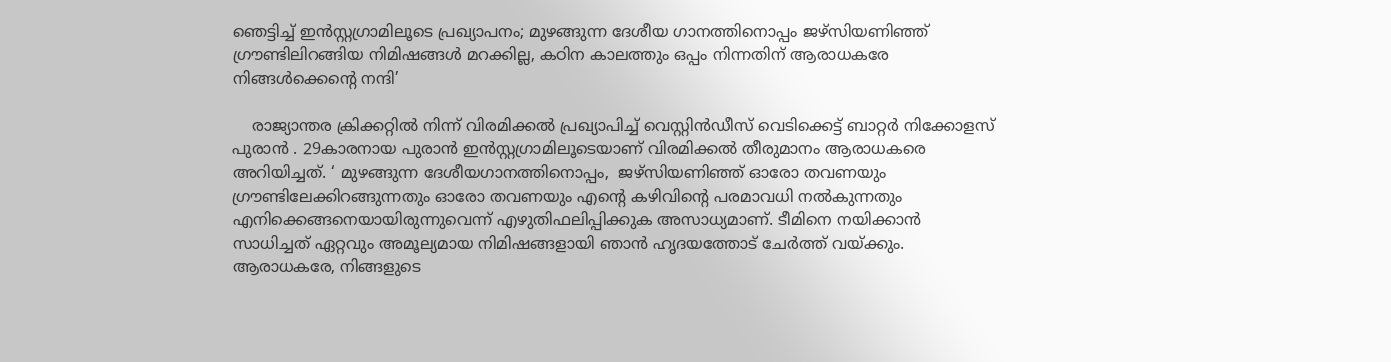ഞെട്ടിച്ച് ഇന്‍സ്റ്റഗ്രാമിലൂടെ പ്രഖ്യാപനം; മുഴങ്ങുന്ന ദേശീയ ഗാനത്തിനൊപ്പം ജഴ്‌സിയണിഞ്ഞ് ഗ്രൗണ്ടിലിറങ്ങിയ നിമിഷങ്ങള്‍ മറക്കില്ല, കഠിന കാലത്തും ഒപ്പം നിന്നതിന് ആരാധകരേ നിങ്ങള്‍ക്കെന്റെ നന്ദി’

    രാജ്യാന്തര ക്രിക്കറ്റില്‍ നിന്ന് വിരമിക്കല്‍ പ്രഖ്യാപിച്ച് വെസ്റ്റിന്‍ഡീസ് വെടിക്കെട്ട് ബാറ്റര്‍ നിക്കോളസ് പുരാന്‍ . 29കാരനായ പുരാന്‍ ഇന്‍സ്റ്റഗ്രാമിലൂടെയാണ് വിരമിക്കല്‍ തീരുമാനം ആരാധകരെ അറിയിച്ചത്. ‘ മുഴങ്ങുന്ന ദേശീയഗാനത്തിനൊപ്പം,  ജഴ്സിയണിഞ്ഞ് ഓരോ തവണയും ഗ്രൗണ്ടിലേക്കിറങ്ങുന്നതും ഓരോ തവണയും എന്‍റെ കഴിവിന്‍റെ പരമാവധി നല്‍കുന്നതും എനിക്കെങ്ങനെയായിരുന്നുവെന്ന് എഴുതിഫലിപ്പിക്കുക അസാധ്യമാണ്. ടീമിനെ നയിക്കാന്‍ സാധിച്ചത് ഏറ്റവും അമൂല്യമായ നിമിഷങ്ങളായി ഞാന്‍ ഹൃദയത്തോട് ചേര്‍ത്ത് വയ്ക്കും. ആരാധകരേ, നിങ്ങളുടെ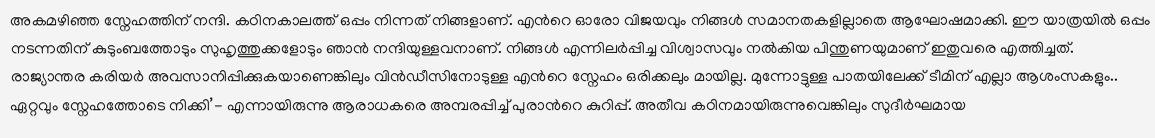അകമഴിഞ്ഞ സ്നേഹത്തിന് നന്ദി. കഠിനകാലത്ത് ഒപ്പം നിന്നത് നിങ്ങളാണ്. എന്‍റെ ഓരോ വിജയവും നിങ്ങള്‍ സമാനതകളില്ലാതെ ആഘോഷമാക്കി. ഈ യാത്രയില്‍ ഒപ്പം നടന്നതിന് കുടുംബത്തോടും സുഹൃത്തുക്കളോടും ഞാന്‍ നന്ദിയുള്ളവനാണ്. നിങ്ങള്‍ എന്നിലര്‍പ്പിച്ച വിശ്വാസവും നല്‍കിയ പിന്തുണയുമാണ് ഇതുവരെ എത്തിച്ചത്. രാജ്യാന്തര കരിയര്‍ അവസാനിപ്പിക്കുകയാണെങ്കിലും വിന്‍ഡീസിനോടുള്ള എന്‍റെ സ്നേഹം ഒരിക്കലും മായില്ല. മുന്നോട്ടുള്ള പാതയിലേക്ക് ടീമിന് എല്ലാ ആശംസകളും.. ഏറ്റവും സ്നേഹത്തോടെ നിക്കി’- എന്നായിരുന്നു ആരാധകരെ അമ്പരപ്പിച്ച് പുരാന്‍റെ കുറിപ്പ്. അതീവ കഠിനമായിരുന്നുവെങ്കിലും സുദീര്‍ഘമായ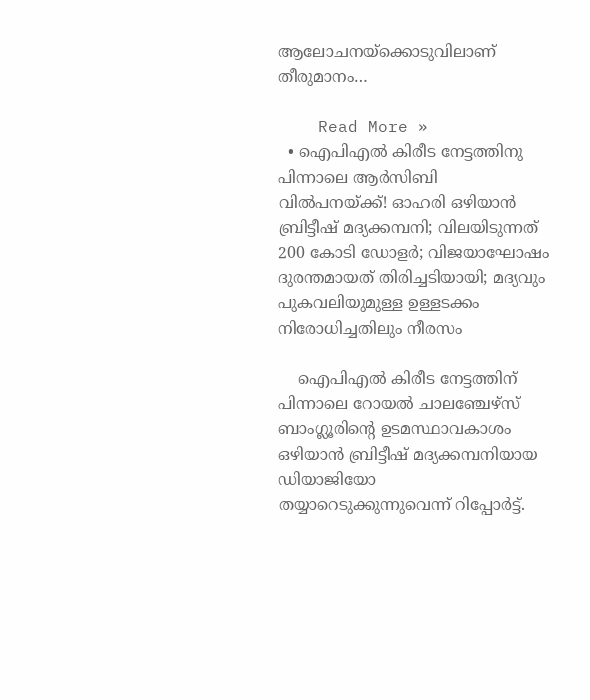ആലോചനയ്ക്കൊടുവിലാണ് തീരുമാനം…

    Read More »
  • ഐപിഎല്‍ കിരീട നേട്ടത്തിനു പിന്നാലെ ആര്‍സിബി വില്‍പനയ്ക്ക്! ഓഹരി ഒഴിയാന്‍ ബ്രിട്ടീഷ് മദ്യക്കമ്പനി; വിലയിടുന്നത് 200 കോടി ഡോളര്‍; വിജയാഘോഷം ദുരന്തമായത് തിരിച്ചടിയായി; മദ്യവും പുകവലിയുമുള്ള ഉള്ളടക്കം നിരോധിച്ചതിലും നീരസം

    ഐപിഎല്‍ കിരീട നേട്ടത്തിന് പിന്നാലെ റോയല്‍ ചാലഞ്ചേഴ്സ് ബാംഗ്ലൂരിന്‍റെ ഉടമസ്ഥാവകാശം ഒഴിയാന്‍ ബ്രിട്ടീഷ് മദ്യക്കമ്പനിയായ ഡിയാജിയോ തയ്യാറെടുക്കുന്നുവെന്ന് റിപ്പോര്‍ട്ട്.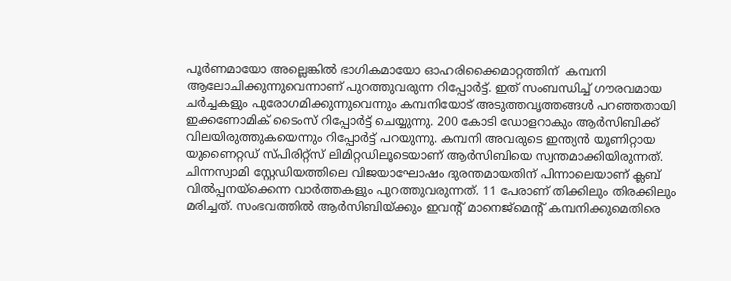പൂര്‍ണമായോ അല്ലെങ്കില്‍ ഭാഗികമായോ ഓഹരിക്കൈമാറ്റത്തിന്  കമ്പനി ആലോചിക്കുന്നുവെന്നാണ് പുറത്തുവരുന്ന റിപ്പോര്‍ട്ട്. ഇത് സംബന്ധിച്ച് ഗൗരവമായ ചര്‍ച്ചകളും പുരോഗമിക്കുന്നുവെന്നും കമ്പനിയോട് അടുത്തവൃത്തങ്ങള്‍ പറഞ്ഞതായി ഇക്കണോമിക് ടൈംസ് റിപ്പോര്‍ട്ട് ചെയ്യുന്നു. 200 കോടി ഡോളറാകും ആര്‍സിബിക്ക് വിലയിരുത്തുകയെന്നും റിപ്പോര്‍ട്ട് പറയുന്നു. കമ്പനി അവരുടെ ഇന്ത്യന്‍ യൂണിറ്റായ യുണൈറ്റഡ് സ്പിരിറ്റ്സ് ലിമിറ്റഡിലൂടെയാണ് ആര്‍സിബിയെ സ്വന്തമാക്കിയിരുന്നത്. ചിന്നസ്വാമി സ്റ്റേഡിയത്തിലെ വിജയാഘോഷം ദുരന്തമായതിന് പിന്നാലെയാണ് ക്ലബ് വില്‍പ്പനയ്ക്കെന്ന വാര്‍ത്തകളും പുറത്തുവരുന്നത്. 11 പേരാണ് തിക്കിലും തിരക്കിലും മരിച്ചത്. സംഭവത്തില്‍ ആര്‍സിബിയ്ക്കും ഇവന്‍റ് മാനെജ്മെന്‍റ് കമ്പനിക്കുമെതിരെ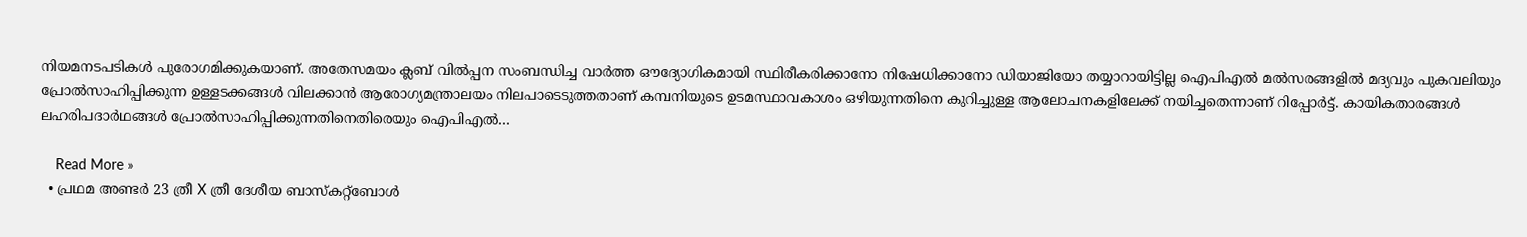നിയമനടപടികള്‍ പുരോഗമിക്കുകയാണ്. അതേസമയം ക്ലബ് വില്‍പ്പന സംബന്ധിച്ച വാര്‍ത്ത ഔദ്യോഗികമായി സ്ഥിരീകരിക്കാനോ നിഷേധിക്കാനോ ഡിയാജിയോ തയ്യാറായിട്ടില്ല ഐപിഎല്‍ മല്‍സരങ്ങളില്‍ മദ്യവും പുകവലിയും പ്രോല്‍സാഹിപ്പിക്കുന്ന ഉള്ളടക്കങ്ങള്‍ വിലക്കാന്‍ ആരോഗ്യമന്ത്രാലയം നിലപാടെടുത്തതാണ് കമ്പനിയുടെ ഉടമസ്ഥാവകാശം ഒഴിയുന്നതിനെ കുറിച്ചുള്ള ആലോചനകളിലേക്ക് നയിച്ചതെന്നാണ് റിപ്പോര്‍ട്ട്. കായികതാരങ്ങള്‍ ലഹരിപദാര്‍ഥങ്ങള്‍ പ്രോല്‍സാഹിപ്പിക്കുന്നതിനെതിരെയും ഐപിഎല്‍…

    Read More »
  • പ്രഥമ അണ്ടർ 23 ത്രീ X ത്രീ ദേശീയ ബാസ്‌കറ്റ്‌ബോൾ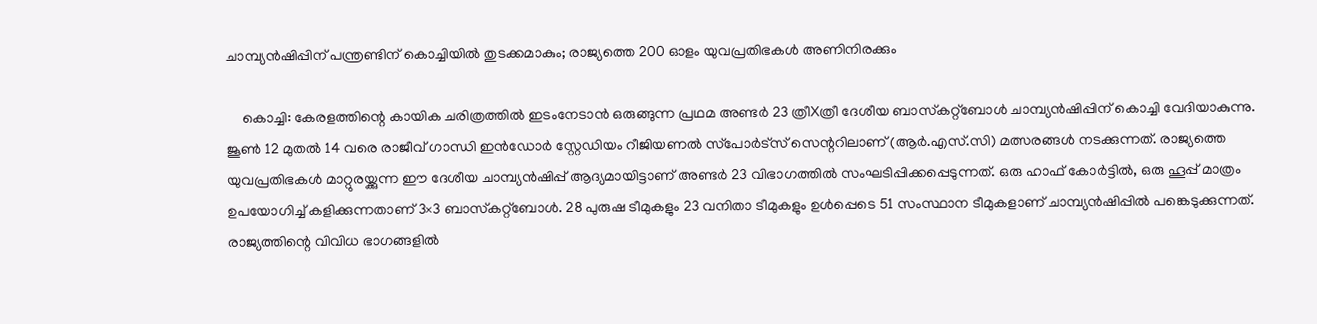ചാമ്പ്യൻഷിപ്പിന് പന്ത്രണ്ടിന് കൊച്ചിയിൽ തുടക്കമാകും; രാജ്യത്തെ 200 ഓളം യുവപ്രതിഭകൾ അണിനിരക്കും

    കൊച്ചി: കേരളത്തിന്റെ കായിക ചരിത്രത്തിൽ ഇടംനേടാൻ ഒരുങ്ങുന്ന പ്രഥമ അണ്ടർ 23 ത്രീXത്രീ ദേശീയ ബാസ്‌കറ്റ്‌ബോൾ ചാമ്പ്യൻഷിപ്പിന് കൊച്ചി വേദിയാകുന്നു. ജൂൺ 12 മുതൽ 14 വരെ രാജീവ് ഗാന്ധി ഇൻഡോർ സ്റ്റേഡിയം റീജിയണൽ സ്‌പോർട്‌സ് സെന്ററിലാണ് (ആർ.എസ്.സി) മത്സരങ്ങൾ നടക്കുന്നത്. രാജ്യത്തെ യുവപ്രതിഭകൾ മാറ്റുരയ്ക്കുന്ന ഈ ദേശീയ ചാമ്പ്യൻഷിപ്പ് ആദ്യമായിട്ടാണ് അണ്ടർ 23 വിഭാഗത്തിൽ സംഘടിപ്പിക്കപ്പെടുന്നത്. ഒരു ഹാഫ് കോർട്ടിൽ, ഒരു ഹൂപ്പ് മാത്രം ഉപയോഗിച്ച് കളിക്കുന്നതാണ് 3×3 ബാസ്‌കറ്റ്‌ബോൾ. 28 പുരുഷ ടീമുകളും 23 വനിതാ ടീമുകളും ഉൾപ്പെടെ 51 സംസ്ഥാന ടീമുകളാണ് ചാമ്പ്യൻഷിപ്പിൽ പങ്കെടുക്കുന്നത്. രാജ്യത്തിന്റെ വിവിധ ഭാഗങ്ങളിൽ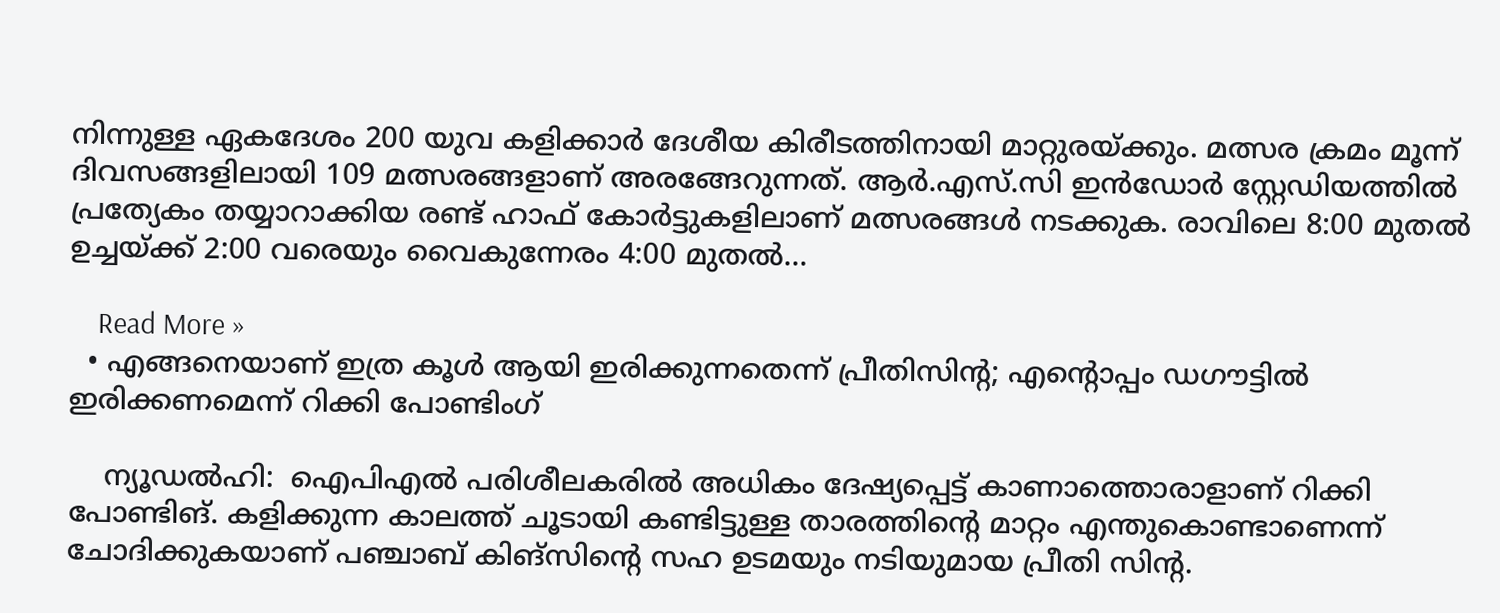നിന്നുള്ള ഏകദേശം 200 യുവ കളിക്കാർ ദേശീയ കിരീടത്തിനായി മാറ്റുരയ്ക്കും. മത്സര ക്രമം മൂന്ന് ദിവസങ്ങളിലായി 109 മത്സരങ്ങളാണ് അരങ്ങേറുന്നത്. ആർ.എസ്.സി ഇൻഡോർ സ്റ്റേഡിയത്തിൽ പ്രത്യേകം തയ്യാറാക്കിയ രണ്ട് ഹാഫ് കോർട്ടുകളിലാണ് മത്സരങ്ങൾ നടക്കുക. രാവിലെ 8:00 മുതൽ ഉച്ചയ്ക്ക് 2:00 വരെയും വൈകുന്നേരം 4:00 മുതൽ…

    Read More »
  • എങ്ങനെയാണ് ഇത്ര കൂള്‍ ആയി ഇരിക്കുന്നതെന്ന് പ്രീതിസിന്റ; എന്റൊപ്പം ഡഗൗട്ടില്‍ ഇരിക്കണമെന്ന് റിക്കി പോണ്ടിംഗ്‌

    ന്യൂഡല്‍ഹി:  ഐപിഎല്‍ പരിശീലകരില്‍ അധികം ദേഷ്യപ്പെട്ട് കാണാത്തൊരാളാണ് റിക്കി പോണ്ടിങ്. കളിക്കുന്ന കാലത്ത് ചൂടായി കണ്ടിട്ടുള്ള താരത്തിന്‍റെ മാറ്റം എന്തുകൊണ്ടാണെന്ന് ചോദിക്കുകയാണ് പഞ്ചാബ് കിങ്സിന്‍റെ സഹ ഉടമയും നടിയുമായ പ്രീതി സിന്‍റ.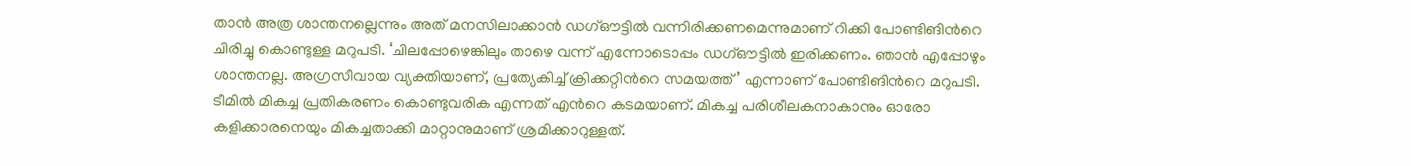താന്‍ അത്ര ശാന്തനല്ലെന്നും അത് മനസിലാക്കാന്‍ ഡഗ്ഔട്ടില്‍ വന്നിരിക്കണമെന്നുമാണ് റിക്കി പോണ്ടിങിന്‍റെ ചിരിച്ചു കൊണ്ടുള്ള മറുപടി. ‘ചിലപ്പോഴെങ്കിലും താഴെ വന്ന് എന്നോടൊപ്പം ഡഗ്ഔട്ടിൽ ഇരിക്കണം. ഞാൻ എപ്പോഴും ശാന്തനല്ല. അഗ്രസീവായ വ്യക്തിയാണ്, പ്രത്യേകിച്ച് ക്രിക്കറ്റിന്‍റെ സമയത്ത്’ എന്നാണ് പോണ്ടിങിന്‍റെ മറുപടി. ടീമില്‍ മികച്ച പ്രതികരണം കൊണ്ടുവരിക എന്നത് എന്‍റെ കടമയാണ്. മികച്ച പരിശീലകനാകാനും ഓരോ കളിക്കാരനെയും മികച്ചതാക്കി മാറ്റാനുമാണ് ശ്രമിക്കാറുള്ളത്.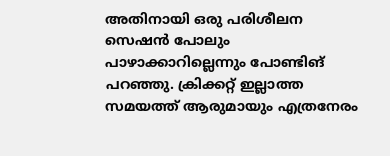അതിനായി ഒരു പരിശീലന സെഷൻ പോലും പാഴാക്കാറില്ലെന്നും പോണ്ടിങ് പറഞ്ഞു. ക്രിക്കറ്റ് ഇല്ലാത്ത സമയത്ത് ആരുമായും എത്രനേരം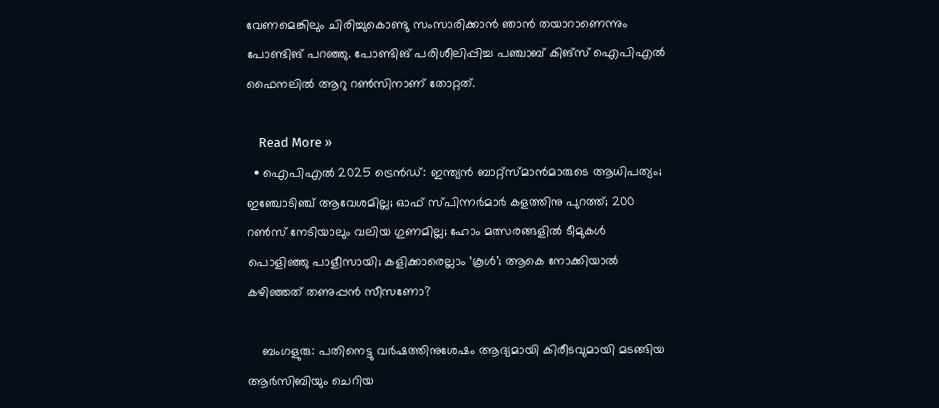വേണമെങ്കിലും ചിരിച്ചുകൊണ്ടു സംസാരിക്കാൻ ഞാന്‍ തയാറാണെന്നും പോണ്ടിങ് പറഞ്ഞു. പോണ്ടിങ് പരിശീലിപ്പിച്ച പഞ്ചാബ് കിങ്സ് ഐപിഎല്‍ ഫൈനലില്‍ ആറു റണ്‍സിനാണ് തോറ്റത്.

    Read More »
  • ഐപിഎല്‍ 2025 ട്രെന്‍ഡ്: ഇന്ത്യന്‍ ബാറ്റ്‌സ്മാന്‍മാരുടെ ആധിപത്യം; ഇഞ്ചോടിഞ്ച് ആവേശമില്ല; ഓഫ് സ്പിന്നര്‍മാര്‍ കളത്തിനു പുറത്ത്; 200 റണ്‍സ് നേടിയാലും വലിയ ഗുണമില്ല; ഹോം മത്സരങ്ങളില്‍ ടീമുകള്‍ പൊളിഞ്ഞു പാളീസായി; കളിക്കാരെല്ലാം ‘കൂള്‍’; ആകെ നോക്കിയാല്‍ കഴിഞ്ഞത് തണുപ്പന്‍ സീസണോ?

    ബംഗളുരു: പതിനെട്ടു വര്‍ഷത്തിനുശേഷം ആദ്യമായി കിരീടവുമായി മടങ്ങിയ ആര്‍സിബിയും ചെറിയ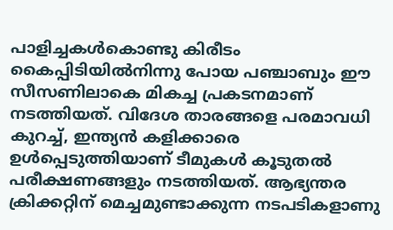പാളിച്ചകള്‍കൊണ്ടു കിരീടം കൈപ്പിടിയില്‍നിന്നു പോയ പഞ്ചാബും ഈ സീസണിലാകെ മികച്ച പ്രകടനമാണ് നടത്തിയത്. വിദേശ താരങ്ങളെ പരമാവധി കുറച്ച്, ഇന്ത്യന്‍ കളിക്കാരെ ഉള്‍പ്പെടുത്തിയാണ് ടീമുകള്‍ കൂടുതല്‍ പരീക്ഷണങ്ങളും നടത്തിയത്. ആഭ്യന്തര ക്രിക്കറ്റിന് മെച്ചമുണ്ടാക്കുന്ന നടപടികളാണു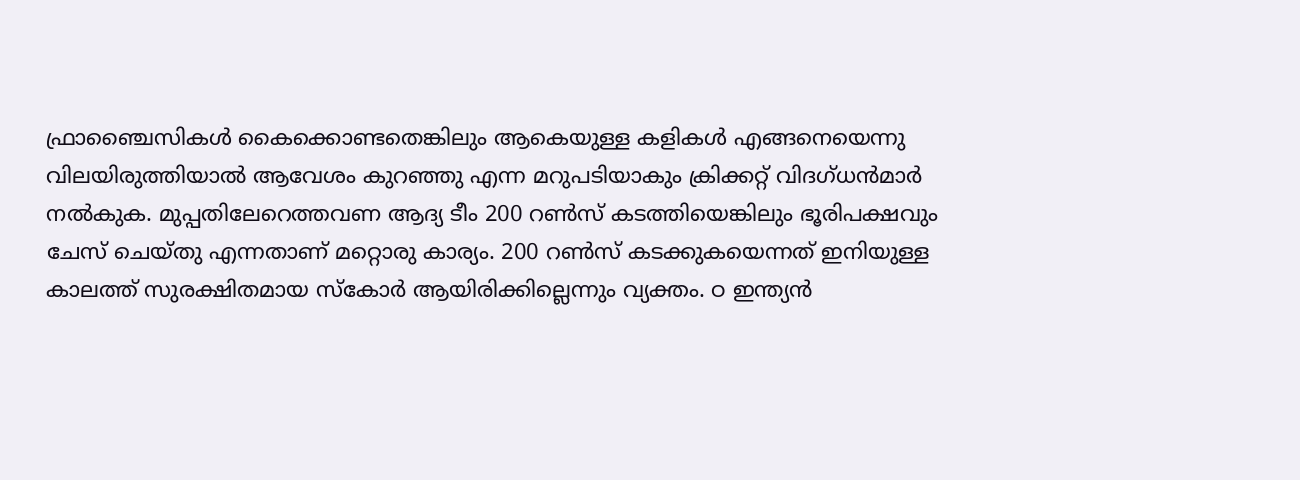ഫ്രാഞ്ചൈസികള്‍ കൈക്കൊണ്ടതെങ്കിലും ആകെയുള്ള കളികള്‍ എങ്ങനെയെന്നു വിലയിരുത്തിയാല്‍ ആവേശം കുറഞ്ഞു എന്ന മറുപടിയാകും ക്രിക്കറ്റ് വിദഗ്ധന്‍മാര്‍ നല്‍കുക. മുപ്പതിലേറെത്തവണ ആദ്യ ടീം 200 റണ്‍സ് കടത്തിയെങ്കിലും ഭൂരിപക്ഷവും ചേസ് ചെയ്തു എന്നതാണ് മറ്റൊരു കാര്യം. 200 റണ്‍സ് കടക്കുകയെന്നത് ഇനിയുള്ള കാലത്ത് സുരക്ഷിതമായ സ്‌കോര്‍ ആയിരിക്കില്ലെന്നും വ്യക്തം. ഠ ഇന്ത്യന്‍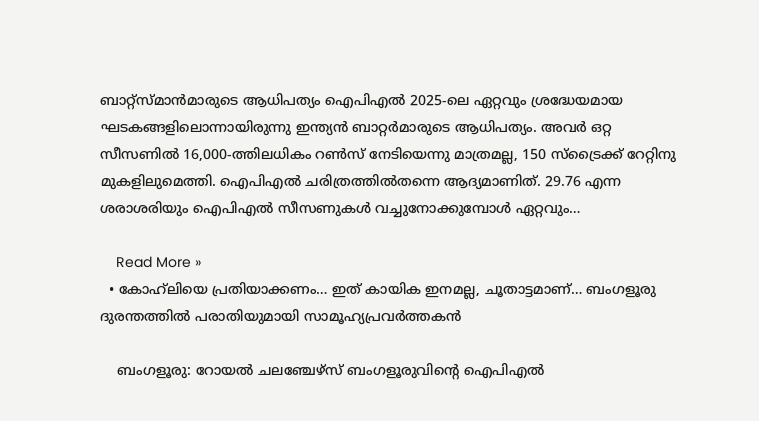ബാറ്റ്‌സ്മാന്‍മാരുടെ ആധിപത്യം ഐപിഎല്‍ 2025-ലെ ഏറ്റവും ശ്രദ്ധേയമായ ഘടകങ്ങളിലൊന്നായിരുന്നു ഇന്ത്യന്‍ ബാറ്റര്‍മാരുടെ ആധിപത്യം. അവര്‍ ഒറ്റ സീസണില്‍ 16,000-ത്തിലധികം റണ്‍സ് നേടിയെന്നു മാത്രമല്ല, 150 സ്‌ട്രൈക്ക് റേറ്റിനു മുകളിലുമെത്തി. ഐപിഎല്‍ ചരിത്രത്തില്‍തന്നെ ആദ്യമാണിത്. 29.76 എന്ന ശരാശരിയും ഐപിഎല്‍ സീസണുകള്‍ വച്ചുനോക്കുമ്പോള്‍ ഏറ്റവും…

    Read More »
  • കോഹ്‌ലിയെ പ്രതിയാക്കണം… ഇത് കായിക ഇനമല്ല, ചൂതാട്ടമാണ്… ബംഗളൂരു ദുരന്തത്തിൽ പരാതിയുമായി സാമൂഹ്യപ്രവര്‍ത്തകൻ

    ബംഗളൂരു: റോയല്‍ ചലഞ്ചേഴ്‌സ് ബംഗളൂരുവിന്റെ ഐപിഎല്‍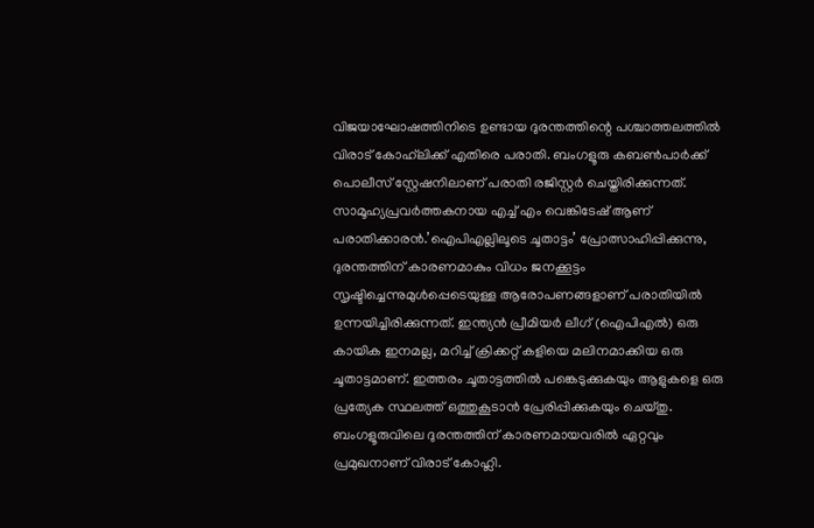വിജയാഘോഷത്തിനിടെ ഉണ്ടായ ദുരന്തത്തിന്റെ പശ്ചാത്തലത്തില്‍ വിരാട് കോഹ്‌ലിക്ക് എതിരെ പരാതി. ബംഗളൂരു കബണ്‍പാര്‍ക്ക് പൊലീസ് സ്റ്റേഷനിലാണ് പരാതി രജിസ്റ്റര്‍ ചെയ്തിരിക്കുന്നത്. സാമൂഹ്യപ്രവര്‍ത്തകനായ എച്ച് എം വെങ്കിടേഷ് ആണ് പരാതിക്കാരന്‍.’ഐപിഎല്ലിലൂടെ ചൂതാട്ടം’ പ്രോത്സാഹിപ്പിക്കുന്നു, ദുരന്തത്തിന് കാരണമാകും വിധം ജനക്കൂട്ടം സൃഷ്ടിച്ചെന്നുമുള്‍പ്പെടെയുള്ള ആരോപണങ്ങളാണ് പരാതിയില്‍ ഉന്നയിച്ചിരിക്കുന്നത്. ഇന്ത്യന്‍ പ്രീമിയര്‍ ലീഗ് (ഐപിഎല്‍) ഒരു കായിക ഇനമല്ല, മറിച്ച് ക്രിക്കറ്റ് കളിയെ മലിനമാക്കിയ ഒരു ചൂതാട്ടമാണ്. ഇത്തരം ചൂതാട്ടത്തില്‍ പങ്കെടുക്കുകയും ആളുകളെ ഒരു പ്രത്യേക സ്ഥലത്ത് ഒത്തുകൂടാന്‍ പ്രേരിപ്പിക്കുകയും ചെയ്തു. ബംഗളൂരുവിലെ ദുരന്തത്തിന് കാരണമായവരില്‍ ഏറ്റവും പ്രമുഖനാണ് വിരാട് കോഹ്ലി.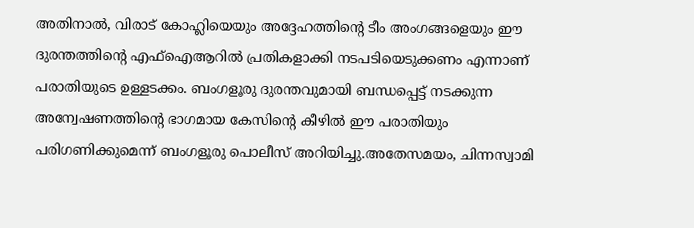അതിനാല്‍, വിരാട് കോഹ്ലിയെയും അദ്ദേഹത്തിന്റെ ടീം അംഗങ്ങളെയും ഈ ദുരന്തത്തിന്റെ എഫ്ഐആറില്‍ പ്രതികളാക്കി നടപടിയെടുക്കണം എന്നാണ് പരാതിയുടെ ഉള്ളടക്കം. ബംഗളൂരു ദുരന്തവുമായി ബന്ധപ്പെട്ട് നടക്കുന്ന അന്വേഷണത്തിന്റെ ഭാഗമായ കേസിന്റെ കീഴില്‍ ഈ പരാതിയും പരിഗണിക്കുമെന്ന് ബംഗളൂരു പൊലീസ് അറിയിച്ചു.അതേസമയം, ചിന്നസ്വാമി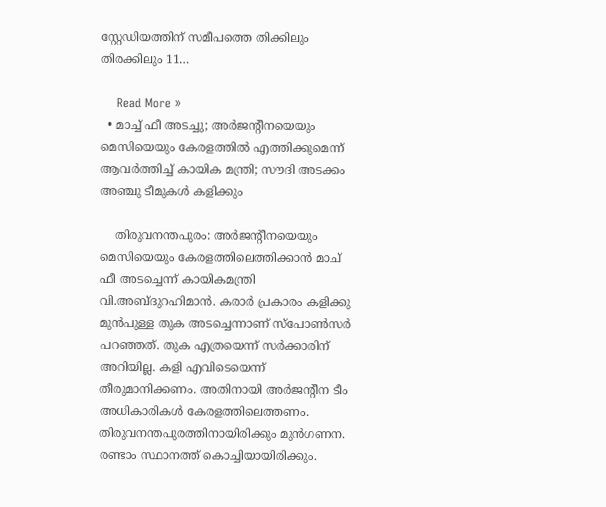സ്റ്റേഡിയത്തിന് സമീപത്തെ തിക്കിലും തിരക്കിലും 11…

    Read More »
  • മാച്ച് ഫീ അടച്ചു; അര്‍ജന്റീനയെയും മെസിയെയും കേരളത്തില്‍ എത്തിക്കുമെന്ന് ആവര്‍ത്തിച്ച് കായിക മന്ത്രി; സൗദി അടക്കം അഞ്ചു ടീമുകള്‍ കളിക്കും

    തിരുവനന്തപുരം: അര്‍ജന്റീനയെയും മെസിയെയും കേരളത്തിലെത്തിക്കാന്‍ മാച് ഫീ അടച്ചെന്ന് കായികമന്ത്രി വി.അബ്ദുറഹിമാന്‍. കരാര്‍ പ്രകാരം കളിക്കു മുന്‍പുള്ള തുക അടച്ചെന്നാണ് സ്‌പോണ്‍സര്‍ പറഞ്ഞത്. തുക എത്രയെന്ന് സര്‍ക്കാരിന് അറിയില്ല. കളി എവിടെയെന്ന് തീരുമാനിക്കണം. അതിനായി അര്‍ജന്റീന ടീം അധികാരികള്‍ കേരളത്തിലെത്തണം. തിരുവനന്തപുരത്തിനായിരിക്കും മുന്‍ഗണന. രണ്ടാം സ്ഥാനത്ത് കൊച്ചിയായിരിക്കും.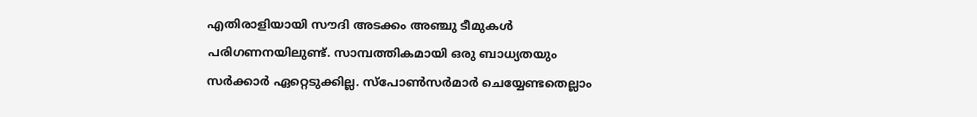എതിരാളിയായി സൗദി അടക്കം അഞ്ചു ടീമുകള്‍ പരിഗണനയിലുണ്ട്. സാമ്പത്തികമായി ഒരു ബാധ്യതയും സര്‍ക്കാര്‍ ഏറ്റെടുക്കില്ല. സ്‌പോണ്‍സര്‍മാര്‍ ചെയ്യേണ്ടതെല്ലാം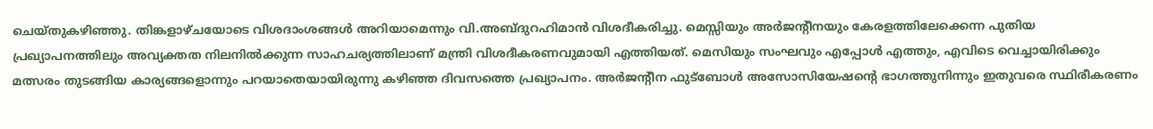ചെയ്തുകഴിഞ്ഞു. തിങ്കളാഴ്ചയോടെ വിശദാംശങ്ങള്‍ അറിയാമെന്നും വി.അബ്ദുറഹിമാന്‍ വിശദീകരിച്ചു. മെസ്സിയും അര്‍ജന്റീനയും കേരളത്തിലേക്കെന്ന പുതിയ പ്രഖ്യാപനത്തിലും അവ്യക്തത നിലനില്‍ക്കുന്ന സാഹചര്യത്തിലാണ് മന്ത്രി വിശദീകരണവുമായി എത്തിയത്. മെസിയും സംഘവും എപ്പോള്‍ എത്തും, എവിടെ വെച്ചായിരിക്കും മത്സരം തുടങ്ങിയ കാര്യങ്ങളൊന്നും പറയാതെയായിരുന്നു കഴിഞ്ഞ ദിവസത്തെ പ്രഖ്യാപനം. അര്‍ജന്റീന ഫുട്‌ബോള്‍ അസോസിയേഷന്റെ ഭാഗത്തുനിന്നും ഇതുവരെ സ്ഥിരീകരണം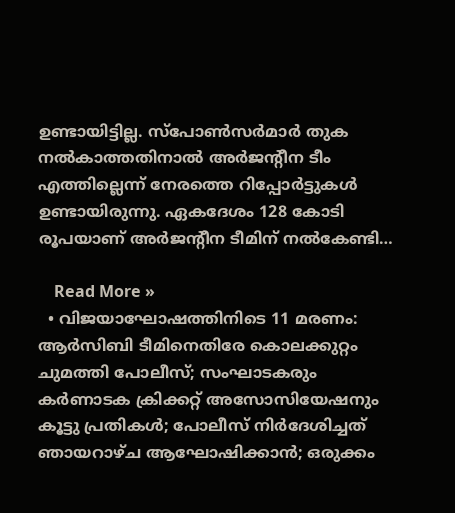ഉണ്ടായിട്ടില്ല. സ്‌പോണ്‍സര്‍മാര്‍ തുക നല്‍കാത്തതിനാല്‍ അര്‍ജന്റീന ടീം എത്തില്ലെന്ന് നേരത്തെ റിപ്പോര്‍ട്ടുകള്‍ ഉണ്ടായിരുന്നു. ഏകദേശം 128 കോടി രൂപയാണ് അര്‍ജന്റീന ടീമിന് നല്‍കേണ്ടി…

    Read More »
  • വിജയാഘോഷത്തിനിടെ 11 മരണം: ആര്‍സിബി ടീമിനെതിരേ കൊലക്കുറ്റം ചുമത്തി പോലീസ്; സംഘാടകരും കര്‍ണാടക ക്രിക്കറ്റ് അസോസിയേഷനും കൂട്ടു പ്രതികള്‍; പോലീസ് നിര്‍ദേശിച്ചത് ഞായറാഴ്ച ആഘോഷിക്കാന്‍; ഒരുക്കം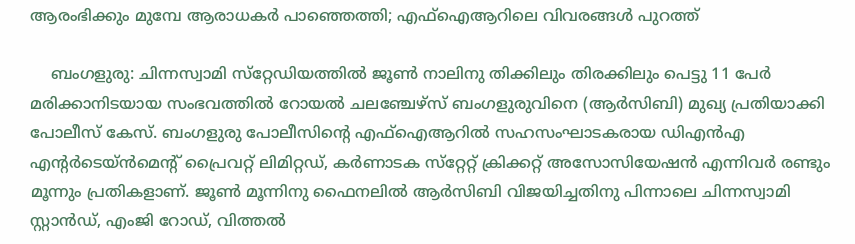ആരംഭിക്കും മുമ്പേ ആരാധകര്‍ പാഞ്ഞെത്തി; എഫ്‌ഐആറിലെ വിവരങ്ങള്‍ പുറത്ത്

    ബംഗളുരു: ചിന്നസ്വാമി സ്‌റ്റേഡിയത്തില്‍ ജൂണ്‍ നാലിനു തിക്കിലും തിരക്കിലും പെട്ടു 11 പേര്‍ മരിക്കാനിടയായ സംഭവത്തില്‍ റോയല്‍ ചലഞ്ചേഴ്‌സ് ബംഗളുരുവിനെ (ആര്‍സിബി) മുഖ്യ പ്രതിയാക്കി പോലീസ് കേസ്. ബംഗളുരു പോലീസിന്റെ എഫ്‌ഐആറില്‍ സഹസംഘാടകരായ ഡിഎന്‍എ എന്റര്‍ടെയ്ന്‍മെന്റ് പ്രൈവറ്റ് ലിമിറ്റഡ്, കര്‍ണാടക സ്‌റ്റേറ്റ് ക്രിക്കറ്റ് അസോസിയേഷന്‍ എന്നിവര്‍ രണ്ടും മൂന്നും പ്രതികളാണ്. ജൂണ്‍ മൂന്നിനു ഫൈനലില്‍ ആര്‍സിബി വിജയിച്ചതിനു പിന്നാലെ ചിന്നസ്വാമി സ്റ്റാന്‍ഡ്, എംജി റോഡ്, വിത്തല്‍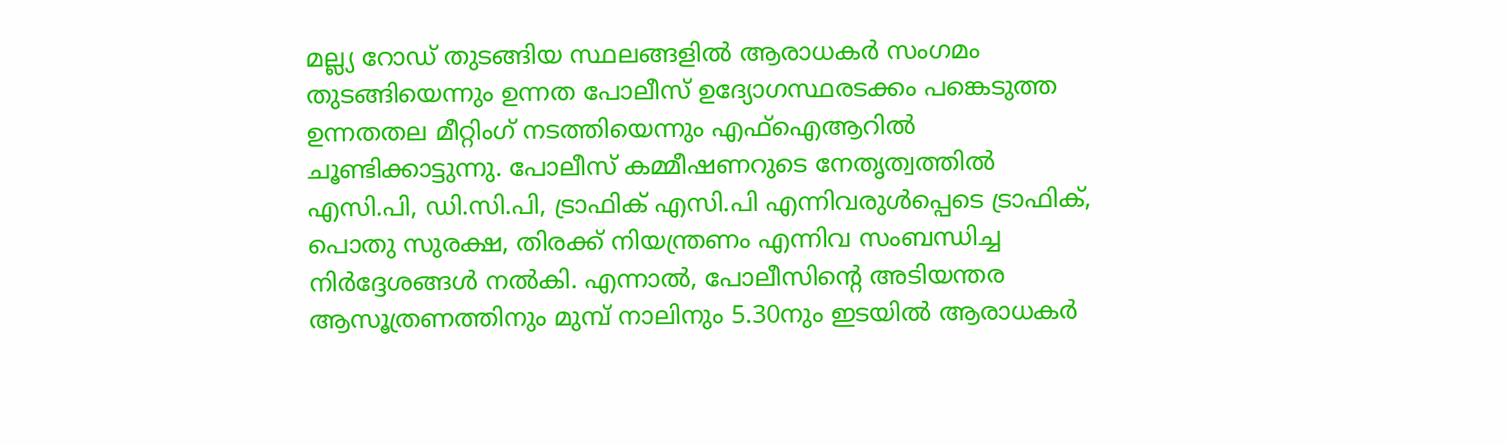മല്ല്യ റോഡ് തുടങ്ങിയ സ്ഥലങ്ങളില്‍ ആരാധകര്‍ സംഗമം തുടങ്ങിയെന്നും ഉന്നത പോലീസ് ഉദ്യോഗസ്ഥരടക്കം പങ്കെടുത്ത ഉന്നതതല മീറ്റിംഗ് നടത്തിയെന്നും എഫ്‌ഐആറില്‍ ചൂണ്ടിക്കാട്ടുന്നു. പോലീസ് കമ്മീഷണറുടെ നേതൃത്വത്തില്‍ എസി.പി, ഡി.സി.പി, ട്രാഫിക് എസി.പി എന്നിവരുള്‍പ്പെടെ ട്രാഫിക്, പൊതു സുരക്ഷ, തിരക്ക് നിയന്ത്രണം എന്നിവ സംബന്ധിച്ച നിര്‍ദ്ദേശങ്ങള്‍ നല്‍കി. എന്നാല്‍, പോലീസിന്റെ അടിയന്തര ആസൂത്രണത്തിനും മുമ്പ് നാലിനും 5.30നും ഇടയില്‍ ആരാധകര്‍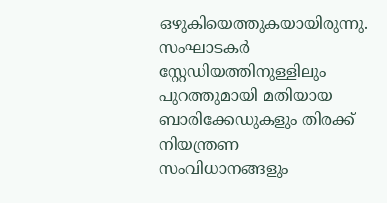ഒഴുകിയെത്തുകയായിരുന്നു. സംഘാടകര്‍ സ്റ്റേഡിയത്തിനുള്ളിലും പുറത്തുമായി മതിയായ ബാരിക്കേഡുകളും തിരക്ക് നിയന്ത്രണ സംവിധാനങ്ങളും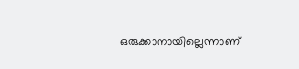ഒരുക്കാനായില്ലെന്നാണ്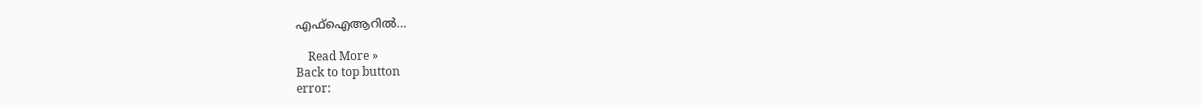എഫ്ഐആറില്‍…

    Read More »
Back to top button
error: